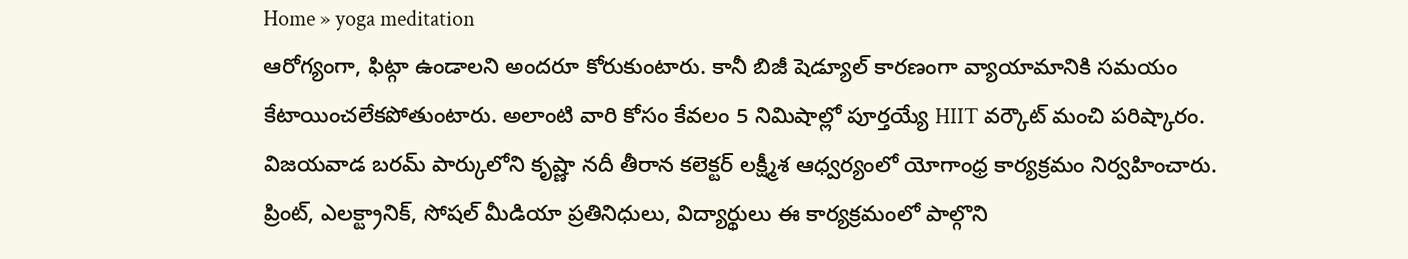Home » yoga meditation
ఆరోగ్యంగా, ఫిట్గా ఉండాలని అందరూ కోరుకుంటారు. కానీ బిజీ షెడ్యూల్ కారణంగా వ్యాయామానికి సమయం కేటాయించలేకపోతుంటారు. అలాంటి వారి కోసం కేవలం 5 నిమిషాల్లో పూర్తయ్యే HIIT వర్కౌట్ మంచి పరిష్కారం.
విజయవాడ బరమ్ పార్కులోని కృష్ణా నదీ తీరాన కలెక్టర్ లక్ష్మీశ ఆధ్వర్యంలో యోగాంధ్ర కార్యక్రమం నిర్వహించారు. ప్రింట్, ఎలక్ట్రానిక్, సోషల్ మీడియా ప్రతినిధులు, విద్యార్థులు ఈ కార్యక్రమంలో పాల్గొని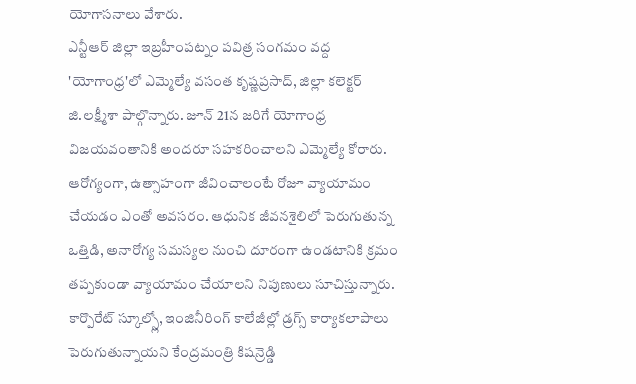యోగాసనాలు వేశారు.
ఎన్టీఆర్ జిల్లా ఇబ్రహీంపట్నం పవిత్ర సంగమం వద్ద 'యోగాంధ్ర'లో ఎమ్మెల్యే వసంత కృష్ణప్రసాద్, జిల్లా కలెక్టర్ జి.లక్ష్మీశా పాల్గొన్నారు. జూన్ 21న జరిగే యోగాంధ్ర విజయవంతానికి అందరూ సహకరించాలని ఎమ్మెల్యే కోరారు.
ఆరోగ్యంగా, ఉత్సాహంగా జీవించాలంటే రోజూ వ్యాయామం చేయడం ఎంతో అవసరం. ఆధునిక జీవనశైలిలో పెరుగుతున్న ఒత్తిడి, అనారోగ్య సమస్యల నుంచి దూరంగా ఉండటానికి క్రమం తప్పకుండా వ్యాయామం చేయాలని నిపుణులు సూచిస్తున్నారు.
కార్పొరేట్ స్కూల్స్లో, ఇంజినీరింగ్ కాలేజీల్లో డ్రగ్స్ కార్యాకలాపాలు పెరుగుతున్నాయని కేంద్రమంత్రి కిషన్రెడ్డి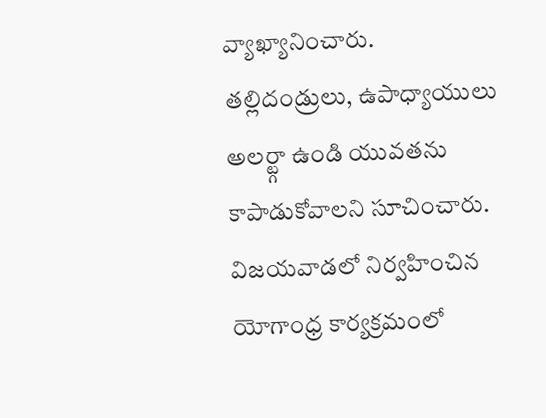వ్యాఖ్యానించారు. తల్లిదండ్రులు, ఉపాధ్యాయులు అలర్ట్గా ఉండి యువతను కాపాడుకోవాలని సూచించారు.
విజయవాడలో నిర్వహించిన యోగాంధ్ర కార్యక్రమంలో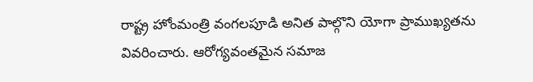రాష్ట్ర హోంమంత్రి వంగలపూడి అనిత పాల్గొని యోగా ప్రాముఖ్యతను వివరించారు. ఆరోగ్యవంతమైన సమాజ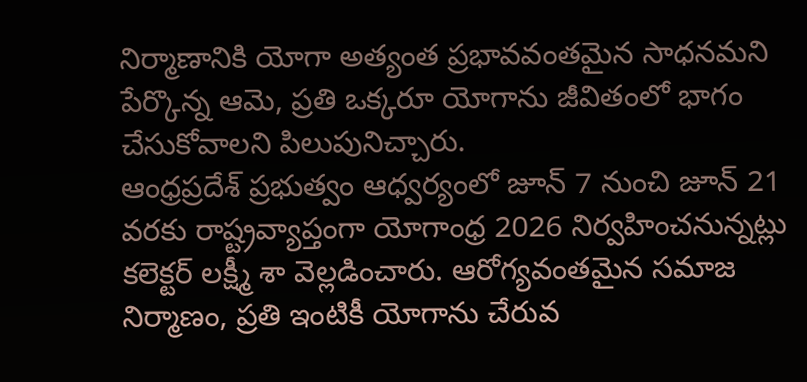నిర్మాణానికి యోగా అత్యంత ప్రభావవంతమైన సాధనమని పేర్కొన్న ఆమె, ప్రతి ఒక్కరూ యోగాను జీవితంలో భాగం చేసుకోవాలని పిలుపునిచ్చారు.
ఆంధ్రప్రదేశ్ ప్రభుత్వం ఆధ్వర్యంలో జూన్ 7 నుంచి జూన్ 21 వరకు రాష్ట్రవ్యాప్తంగా యోగాంధ్ర 2026 నిర్వహించనున్నట్లు కలెక్టర్ లక్ష్మీ శా వెల్లడించారు. ఆరోగ్యవంతమైన సమాజ నిర్మాణం, ప్రతి ఇంటికీ యోగాను చేరువ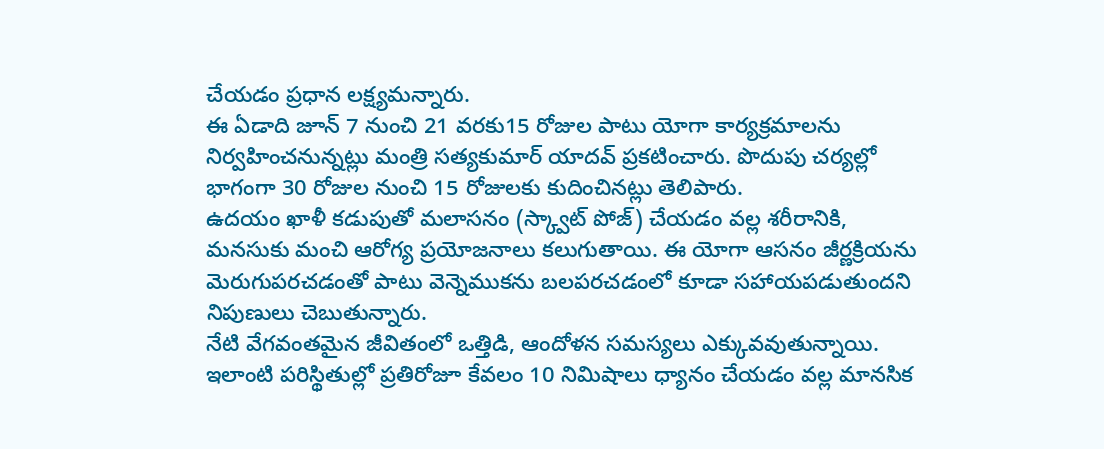చేయడం ప్రధాన లక్ష్యమన్నారు.
ఈ ఏడాది జూన్ 7 నుంచి 21 వరకు15 రోజుల పాటు యోగా కార్యక్రమాలను నిర్వహించనున్నట్లు మంత్రి సత్యకుమార్ యాదవ్ ప్రకటించారు. పొదుపు చర్యల్లో భాగంగా 30 రోజుల నుంచి 15 రోజులకు కుదించినట్లు తెలిపారు.
ఉదయం ఖాళీ కడుపుతో మలాసనం (స్క్వాట్ పోజ్) చేయడం వల్ల శరీరానికి, మనసుకు మంచి ఆరోగ్య ప్రయోజనాలు కలుగుతాయి. ఈ యోగా ఆసనం జీర్ణక్రియను మెరుగుపరచడంతో పాటు వెన్నెముకను బలపరచడంలో కూడా సహాయపడుతుందని నిపుణులు చెబుతున్నారు.
నేటి వేగవంతమైన జీవితంలో ఒత్తిడి, ఆందోళన సమస్యలు ఎక్కువవుతున్నాయి. ఇలాంటి పరిస్థితుల్లో ప్రతిరోజూ కేవలం 10 నిమిషాలు ధ్యానం చేయడం వల్ల మానసిక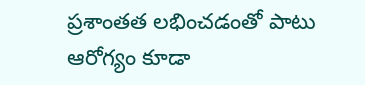ప్రశాంతత లభించడంతో పాటు ఆరోగ్యం కూడా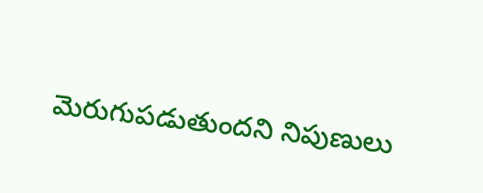మెరుగుపడుతుందని నిపుణులు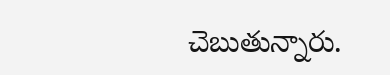చెబుతున్నారు.